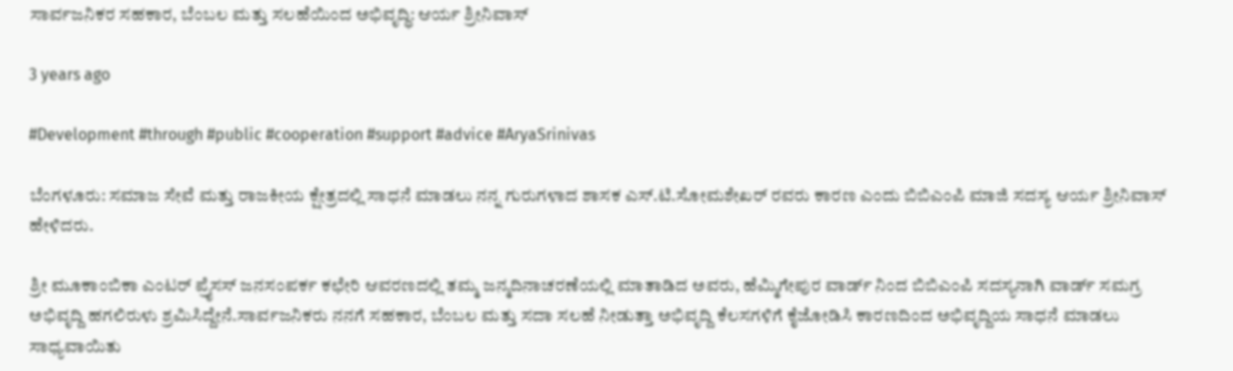ಸಾರ್ವಜನಿಕರ ಸಹಕಾರ, ಬೆಂಬಲ ಮತ್ತು ಸಲಹೆಯಿಂದ ಅಭಿವೃದ್ಧಿ: ಆರ್ಯ ಶ್ರೀನಿವಾಸ್

3 years ago

#Development #through #public #cooperation #support #advice #AryaSrinivas

ಬೆಂಗಳೂರು: ಸಮಾಜ ಸೇವೆ ಮತ್ತು ರಾಜಕೀಯ ಕ್ಷೇತ್ರದಲ್ಲಿ ಸಾಧನೆ ಮಾಡಲು ನನ್ನ ಗುರುಗಳಾದ ಶಾಸಕ ಎಸ್.ಟಿ.ಸೋಮಶೇಖರ್ ರವರು ಕಾರಣ ಎಂದು ಬಿಬಿಎಂಪಿ ಮಾಜಿ ಸದಸ್ಯ ಆರ್ಯ ಶ್ರೀನಿವಾಸ್ ಹೇಳಿದರು.

ಶ್ರೀ ಮೂಕಾಂಬಿಕಾ ಎಂಟರ್ ಪ್ರೈಸಸ್ ಜನಸಂಪರ್ಕ ಕಛೇರಿ ಆವರಣದಲ್ಲಿ ತಮ್ಮ ಜನ್ಮದಿನಾಚರಣೆಯಲ್ಲಿ ಮಾತಾಡಿದ ಅವರು, ಹೆಮ್ಮಿಗೇಪುರ ವಾರ್ಡ್ ನಿಂದ ಬಿಬಿಎಂಪಿ ಸದಸ್ಯನಾಗಿ ವಾರ್ಡ್ ಸಮಗ್ರ ಅಭಿವೃದ್ದಿ ಹಗಲಿರುಳು ಶ್ರಮಿಸಿದ್ದೇನೆ.ಸಾರ್ವಜನಿಕರು ನನಗೆ ಸಹಕಾರ, ಬೆಂಬಲ ಮತ್ತು ಸದಾ ಸಲಹೆ ನೀಡುತ್ತಾ ಅಭಿವೃದ್ದಿ ಕೆಲಸಗಳಿಗೆ ಕೈಜೋಡಿಸಿ ಕಾರಣದಿಂದ ಅಭಿವೃದ್ದಿಯ ಸಾಧನೆ ಮಾಡಲು ಸಾಧ್ಯವಾಯಿತು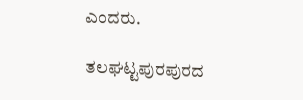ಎಂದರು.

ತಲಘಟ್ಟಪುರಪುರದ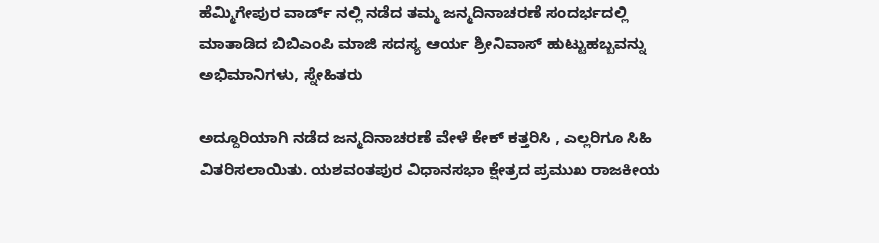ಹೆಮ್ಮಿಗೇಪುರ ವಾರ್ಡ್ ನಲ್ಲಿ ನಡೆದ ತಮ್ಮ ಜನ್ಮದಿನಾಚರಣೆ ಸಂದರ್ಭದಲ್ಲಿ ಮಾತಾಡಿದ ಬಿಬಿಎಂಪಿ ಮಾಜಿ ಸದಸ್ಯ ಆರ್ಯ ಶ್ರೀನಿವಾಸ್ ಹುಟ್ಟುಹಬ್ಬವನ್ನು ಅಭಿಮಾನಿಗಳು, ಸ್ನೇಹಿತರು

ಅದ್ದೂರಿಯಾಗಿ ನಡೆದ ಜನ್ಮದಿನಾಚರಣೆ ವೇಳೆ ಕೇಕ್ ಕತ್ತರಿಸಿ , ಎಲ್ಲರಿಗೂ ಸಿಹಿ ವಿತರಿಸಲಾಯಿತು. ಯಶವಂತಪುರ ವಿಧಾನಸಭಾ ಕ್ಷೇತ್ರದ ಪ್ರಮುಖ ರಾಜಕೀಯ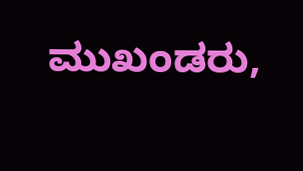ಮುಖಂಡರು,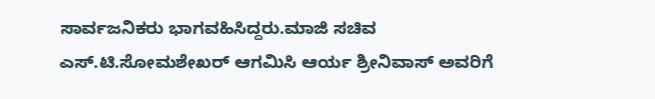ಸಾರ್ವಜನಿಕರು ಭಾಗವಹಿಸಿದ್ದರು.ಮಾಜಿ ಸಚಿವ ಎಸ್.ಟಿ.ಸೋಮಶೇಖರ್ ಆಗಮಿಸಿ ಆರ್ಯ ಶ್ರೀನಿವಾಸ್ ಅವರಿಗೆ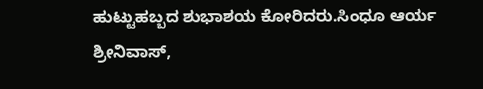ಹುಟ್ಟುಹಬ್ಬದ ಶುಭಾಶಯ ಕೋರಿದರು.ಸಿಂಧೂ ಆರ್ಯ ಶ್ರೀನಿವಾಸ್,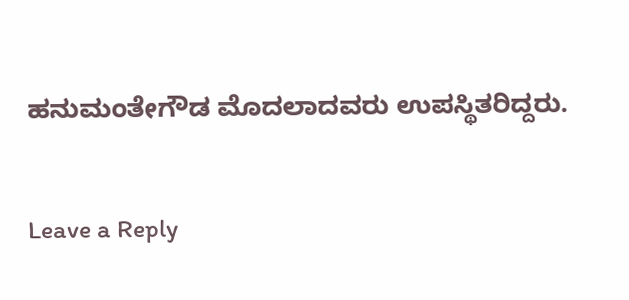ಹನುಮಂತೇಗೌಡ ಮೊದಲಾದವರು ಉಪಸ್ಥಿತರಿದ್ದರು.

Leave a Reply